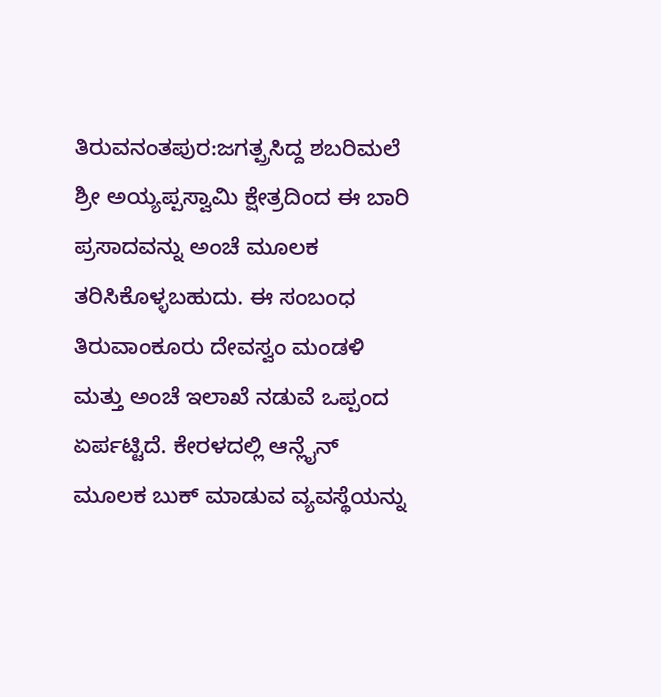ತಿರುವನಂತಪುರ:ಜಗತ್ಪ್ರಸಿದ್ದ ಶಬರಿಮಲೆ ಶ್ರೀ ಅಯ್ಯಪ್ಪಸ್ವಾಮಿ ಕ್ಷೇತ್ರದಿಂದ ಈ ಬಾರಿ ಪ್ರಸಾದವನ್ನು ಅಂಚೆ ಮೂಲಕ ತರಿಸಿಕೊಳ್ಳಬಹುದು. ಈ ಸಂಬಂಧ ತಿರುವಾಂಕೂರು ದೇವಸ್ವಂ ಮಂಡಳಿ ಮತ್ತು ಅಂಚೆ ಇಲಾಖೆ ನಡುವೆ ಒಪ್ಪಂದ ಏರ್ಪಟ್ಟಿದೆ. ಕೇರಳದಲ್ಲಿ ಆನ್ಲೈನ್ ಮೂಲಕ ಬುಕ್ ಮಾಡುವ ವ್ಯವಸ್ಥೆಯನ್ನು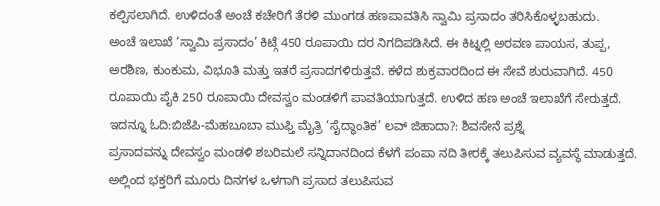ಕಲ್ಪಿಸಲಾಗಿದೆ. ಉಳಿದಂತೆ ಅಂಚೆ ಕಚೇರಿಗೆ ತೆರಳಿ ಮುಂಗಡ ಹಣಪಾವತಿಸಿ ಸ್ವಾಮಿ ಪ್ರಸಾದಂ ತರಿಸಿಕೊಳ್ಳಬಹುದು.
ಅಂಚೆ ಇಲಾಖೆ ‘ಸ್ವಾಮಿ ಪ್ರಸಾದಂ’ ಕಿಟ್ಗೆ 450 ರೂಪಾಯಿ ದರ ನಿಗದಿಪಡಿಸಿದೆ. ಈ ಕಿಟ್ನಲ್ಲಿ ಅರವಣ ಪಾಯಸ, ತುಪ್ಪ, ಅರಶಿಣ, ಕುಂಕುಮ, ವಿಭೂತಿ ಮತ್ತು ಇತರೆ ಪ್ರಸಾದಗಳಿರುತ್ತವೆ. ಕಳೆದ ಶುಕ್ರವಾರದಿಂದ ಈ ಸೇವೆ ಶುರುವಾಗಿದೆ. 450 ರೂಪಾಯಿ ಪೈಕಿ 250 ರೂಪಾಯಿ ದೇವಸ್ವಂ ಮಂಡಳಿಗೆ ಪಾವತಿಯಾಗುತ್ತದೆ. ಉಳಿದ ಹಣ ಅಂಚೆ ಇಲಾಖೆಗೆ ಸೇರುತ್ತದೆ.
ಇದನ್ನೂ ಓದಿ:ಬಿಜೆಪಿ-ಮೆಹಬೂಬಾ ಮುಫ್ತಿ ಮೈತ್ರಿ ‘ಸೈದ್ಧಾಂತಿಕ’ ಲವ್ ಜಿಹಾದಾ?: ಶಿವಸೇನೆ ಪ್ರಶ್ನೆ
ಪ್ರಸಾದವನ್ನು ದೇವಸ್ವಂ ಮಂಡಳಿ ಶಬರಿಮಲೆ ಸನ್ನಿದಾನದಿಂದ ಕೆಳಗೆ ಪಂಪಾ ನದಿ ತೀರಕ್ಕೆ ತಲುಪಿಸುವ ವ್ಯವಸ್ಥೆ ಮಾಡುತ್ತದೆ. ಅಲ್ಲಿಂದ ಭಕ್ತರಿಗೆ ಮೂರು ದಿನಗಳ ಒಳಗಾಗಿ ಪ್ರಸಾದ ತಲುಪಿಸುವ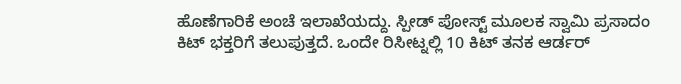ಹೊಣೆಗಾರಿಕೆ ಅಂಚೆ ಇಲಾಖೆಯದ್ದು. ಸ್ಪೀಡ್ ಪೋಸ್ಟ್ ಮೂಲಕ ಸ್ವಾಮಿ ಪ್ರಸಾದಂ ಕಿಟ್ ಭಕ್ತರಿಗೆ ತಲುಪುತ್ತದೆ. ಒಂದೇ ರಿಸೀಟ್ನಲ್ಲಿ 10 ಕಿಟ್ ತನಕ ಆರ್ಡರ್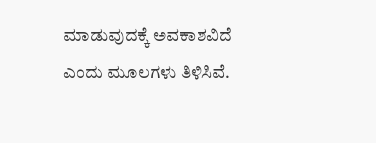ಮಾಡುವುದಕ್ಕೆ ಅವಕಾಶವಿದೆ ಎಂದು ಮೂಲಗಳು ತಿಳಿಸಿವೆ.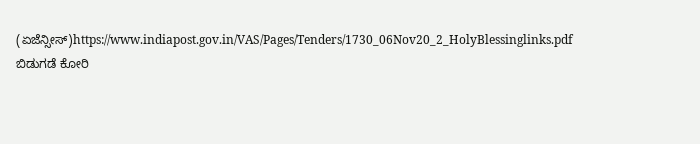(ಏಜೆನ್ಸೀಸ್)https://www.indiapost.gov.in/VAS/Pages/Tenders/1730_06Nov20_2_HolyBlessinglinks.pdf
ಬಿಡುಗಡೆ ಕೋರಿ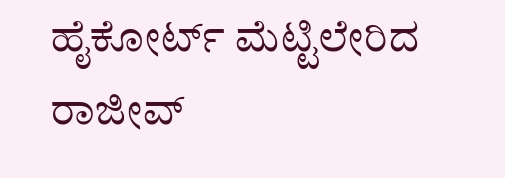ಹೈಕೋರ್ಟ್ ಮೆಟ್ಟಿಲೇರಿದ ರಾಜೀವ್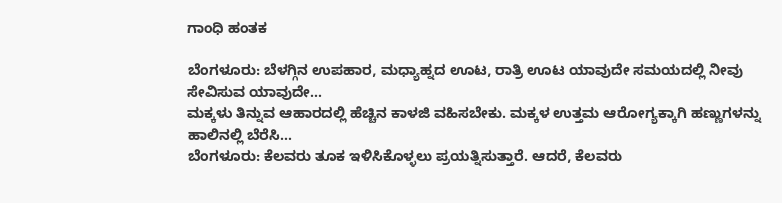ಗಾಂಧಿ ಹಂತಕ

ಬೆಂಗಳೂರು: ಬೆಳಗ್ಗಿನ ಉಪಹಾರ, ಮಧ್ಯಾಹ್ನದ ಊಟ, ರಾತ್ರಿ ಊಟ ಯಾವುದೇ ಸಮಯದಲ್ಲಿ ನೀವು ಸೇವಿಸುವ ಯಾವುದೇ…
ಮಕ್ಕಳು ತಿನ್ನುವ ಆಹಾರದಲ್ಲಿ ಹೆಚ್ಚಿನ ಕಾಳಜಿ ವಹಿಸಬೇಕು. ಮಕ್ಕಳ ಉತ್ತಮ ಆರೋಗ್ಯಕ್ಕಾಗಿ ಹಣ್ಣುಗಳನ್ನು ಹಾಲಿನಲ್ಲಿ ಬೆರೆಸಿ…
ಬೆಂಗಳೂರು: ಕೆಲವರು ತೂಕ ಇಳಿಸಿಕೊಳ್ಳಲು ಪ್ರಯತ್ನಿಸುತ್ತಾರೆ. ಆದರೆ, ಕೆಲವರು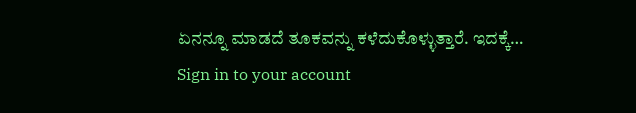ಏನನ್ನೂ ಮಾಡದೆ ತೂಕವನ್ನು ಕಳೆದುಕೊಳ್ಳುತ್ತಾರೆ. ಇದಕ್ಕೆ…
Sign in to your account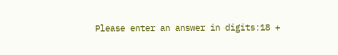Please enter an answer in digits:18 +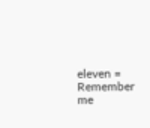eleven =
Remember me